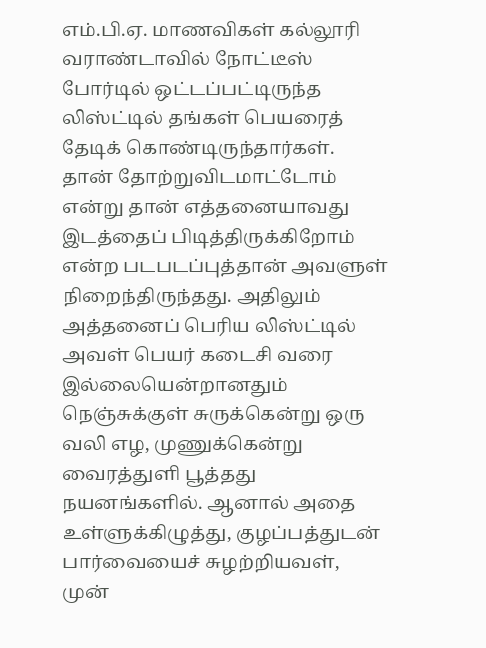எம்.பி.ஏ. மாணவிகள் கல்லூரி வராண்டாவில் நோட்டீஸ் போர்டில் ஒட்டப்பட்டிருந்த லிஸ்ட்டில் தங்கள் பெயரைத் தேடிக் கொண்டிருந்தார்கள். தான் தோற்றுவிடமாட்டோம் என்று தான் எத்தனையாவது இடத்தைப் பிடித்திருக்கிறோம் என்ற படபடப்புத்தான் அவளுள் நிறைந்திருந்தது. அதிலும் அத்தனைப் பெரிய லிஸ்ட்டில் அவள் பெயர் கடைசி வரை இல்லையென்றானதும் நெஞ்சுக்குள் சுருக்கென்று ஒரு வலி எழ, முணுக்கென்று வைரத்துளி பூத்தது நயனங்களில். ஆனால் அதை உள்ளுக்கிழுத்து, குழப்பத்துடன் பார்வையைச் சுழற்றியவள், முன்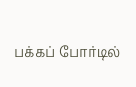பக்கப் போர்டில்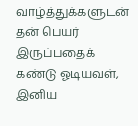வாழ்த்துக்களுடன் தன் பெயர் இருப்பதைக் கண்டு ஓடியவள், இனிய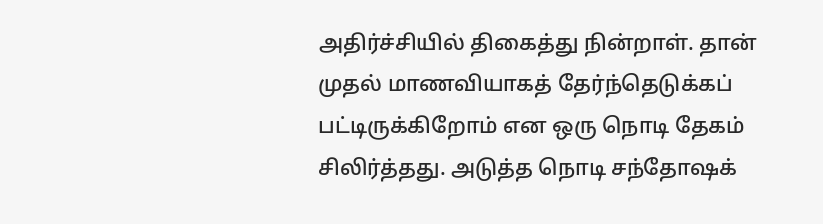அதிர்ச்சியில் திகைத்து நின்றாள். தான் முதல் மாணவியாகத் தேர்ந்தெடுக்கப் பட்டிருக்கிறோம் என ஒரு நொடி தேகம் சிலிர்த்தது. அடுத்த நொடி சந்தோஷக்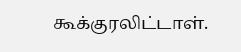கூக்குரலிட்டாள்.